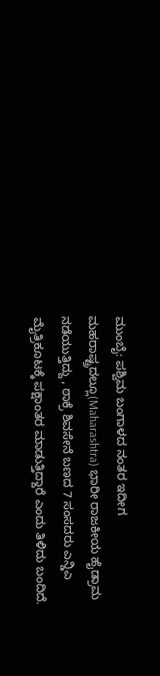ಮುಂಬೈ: ಪಶ್ವಿಮ ಬಂಗಾಳದ ನಂತರ ಇದೀಗ ಮಹರಾಷ್ಟ್ರದಲ್ಲೂ(Maharashtra) ಭಾರೀ ರಾಜಕೀಯ ಹೈಡ್ರಾಮ ನಡೆಯುತ್ತಿದ್ದು , ಠಾಕ್ರೆ ಶಿವಸೇನೆ ಬಣದ 7 ಸಂಸದರು ಎನ್ಡಿಎ ಮೈತ್ರಿಕೂಟಕ್ಕೆ ಪಕ್ಷಾಂತರ ಮಾಡುತ್ತಿದ್ದಾರೆ ಎಂದು ತಿಳಿದು ಬಂದಿದೆ.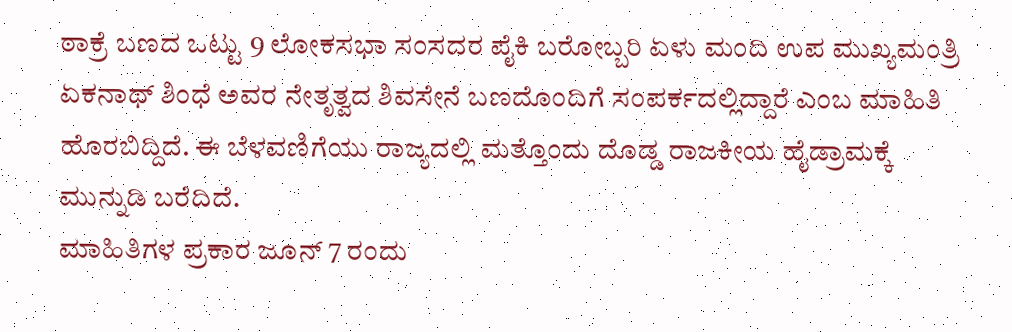ಠಾಕ್ರೆ ಬಣದ ಒಟ್ಟು 9 ಲೋಕಸಭಾ ಸಂಸದರ ಪೈಕಿ ಬರೋಬ್ಬರಿ ಏಳು ಮಂದಿ ಉಪ ಮುಖ್ಯಮಂತ್ರಿ ಏಕನಾಥ್ ಶಿಂಧೆ ಅವರ ನೇತೃತ್ವದ ಶಿವಸೇನೆ ಬಣದೊಂದಿಗೆ ಸಂಪರ್ಕದಲ್ಲಿದ್ದಾರೆ ಎಂಬ ಮಾಹಿತಿ ಹೊರಬಿದ್ದಿದೆ. ಈ ಬೆಳವಣಿಗೆಯು ರಾಜ್ಯದಲ್ಲಿ ಮತ್ತೊಂದು ದೊಡ್ಡ ರಾಜಕೀಯ ಹೈಡ್ರಾಮಕ್ಕೆ ಮುನ್ನುಡಿ ಬರೆದಿದೆ.
ಮಾಹಿತಿಗಳ ಪ್ರಕಾರ ಜೂನ್ 7 ರಂದು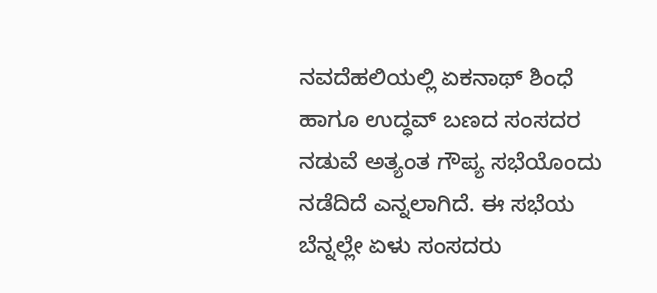ನವದೆಹಲಿಯಲ್ಲಿ ಏಕನಾಥ್ ಶಿಂಧೆ ಹಾಗೂ ಉದ್ಧವ್ ಬಣದ ಸಂಸದರ ನಡುವೆ ಅತ್ಯಂತ ಗೌಪ್ಯ ಸಭೆಯೊಂದು ನಡೆದಿದೆ ಎನ್ನಲಾಗಿದೆ. ಈ ಸಭೆಯ ಬೆನ್ನಲ್ಲೇ ಏಳು ಸಂಸದರು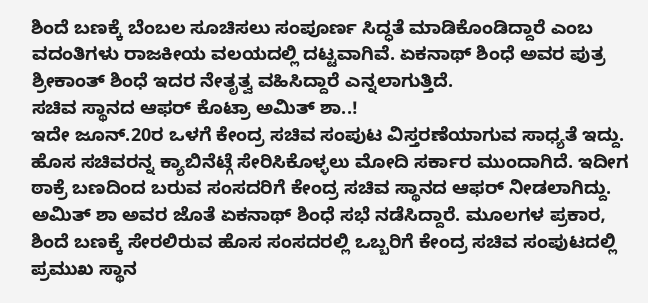ಶಿಂದೆ ಬಣಕ್ಕೆ ಬೆಂಬಲ ಸೂಚಿಸಲು ಸಂಪೂರ್ಣ ಸಿದ್ಧತೆ ಮಾಡಿಕೊಂಡಿದ್ದಾರೆ ಎಂಬ ವದಂತಿಗಳು ರಾಜಕೀಯ ವಲಯದಲ್ಲಿ ದಟ್ಟವಾಗಿವೆ. ಏಕನಾಥ್ ಶಿಂಧೆ ಅವರ ಪುತ್ರ ಶ್ರೀಕಾಂತ್ ಶಿಂಧೆ ಇದರ ನೇತೃತ್ವ ವಹಿಸಿದ್ದಾರೆ ಎನ್ನಲಾಗುತ್ತಿದೆ.
ಸಚಿವ ಸ್ಥಾನದ ಆಫರ್ ಕೊಟ್ರಾ ಅಮಿತ್ ಶಾ..!
ಇದೇ ಜೂನ್.20ರ ಒಳಗೆ ಕೇಂದ್ರ ಸಚಿವ ಸಂಪುಟ ವಿಸ್ತರಣೆಯಾಗುವ ಸಾಧ್ಯತೆ ಇದ್ದು. ಹೊಸ ಸಚಿವರನ್ನ ಕ್ಯಾಬಿನೆಟ್ಗೆ ಸೇರಿಸಿಕೊಳ್ಳಲು ಮೋದಿ ಸರ್ಕಾರ ಮುಂದಾಗಿದೆ. ಇದೀಗ ಠಾಕ್ರೆ ಬಣದಿಂದ ಬರುವ ಸಂಸದರಿಗೆ ಕೇಂದ್ರ ಸಚಿವ ಸ್ಥಾನದ ಆಫರ್ ನೀಡಲಾಗಿದ್ದು. ಅಮಿತ್ ಶಾ ಅವರ ಜೊತೆ ಏಕನಾಥ್ ಶಿಂಧೆ ಸಭೆ ನಡೆಸಿದ್ದಾರೆ. ಮೂಲಗಳ ಪ್ರಕಾರ, ಶಿಂದೆ ಬಣಕ್ಕೆ ಸೇರಲಿರುವ ಹೊಸ ಸಂಸದರಲ್ಲಿ ಒಬ್ಬರಿಗೆ ಕೇಂದ್ರ ಸಚಿವ ಸಂಪುಟದಲ್ಲಿ ಪ್ರಮುಖ ಸ್ಥಾನ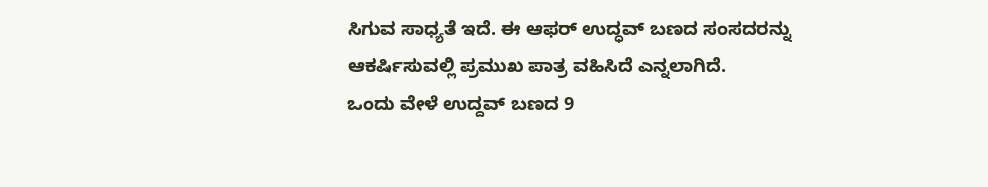ಸಿಗುವ ಸಾಧ್ಯತೆ ಇದೆ. ಈ ಆಫರ್ ಉದ್ಧವ್ ಬಣದ ಸಂಸದರನ್ನು ಆಕರ್ಷಿಸುವಲ್ಲಿ ಪ್ರಮುಖ ಪಾತ್ರ ವಹಿಸಿದೆ ಎನ್ನಲಾಗಿದೆ.
ಒಂದು ವೇಳೆ ಉದ್ದವ್ ಬಣದ 9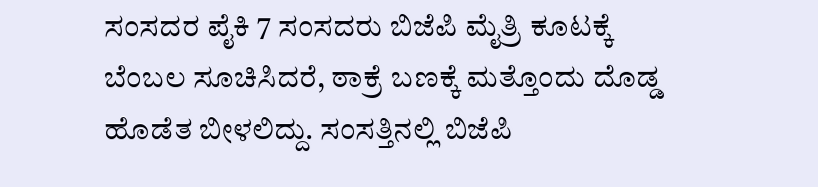ಸಂಸದರ ಪೈಕಿ 7 ಸಂಸದರು ಬಿಜೆಪಿ ಮೈತ್ರಿ ಕೂಟಕ್ಕೆ ಬೆಂಬಲ ಸೂಚಿಸಿದರೆ, ಠಾಕ್ರೆ ಬಣಕ್ಕೆ ಮತ್ತೊಂದು ದೊಡ್ಡ ಹೊಡೆತ ಬೀಳಲಿದ್ದು. ಸಂಸತ್ತಿನಲ್ಲಿ ಬಿಜೆಪಿ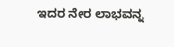ಇದರ ನೇರ ಲಾಭವನ್ನ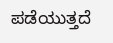ಪಡೆಯುತ್ತದೆ